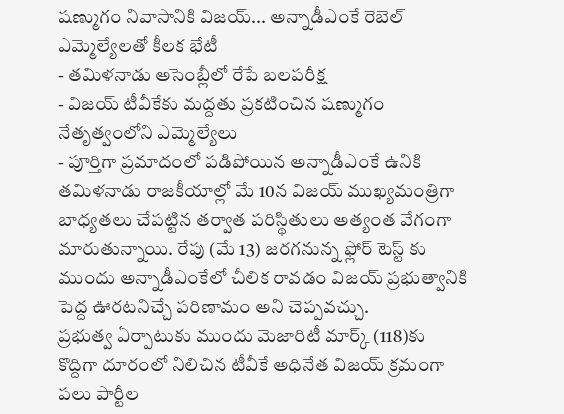షణ్ముగం నివాసానికి విజయ్... అన్నాడీఎంకే రెబెల్ ఎమ్మెల్యేలతో కీలక భేటీ
- తమిళనాడు అసెంబ్లీలో రేపే బలపరీక్ష
- విజయ్ టీవీకేకు మద్దతు ప్రకటించిన షణ్ముగం నేతృత్వంలోని ఎమ్మెల్యేలు
- పూర్తిగా ప్రమాదంలో పడిపోయిన అన్నాడీఎంకే ఉనికి
తమిళనాడు రాజకీయాల్లో మే 10న విజయ్ ముఖ్యమంత్రిగా బాధ్యతలు చేపట్టిన తర్వాత పరిస్థితులు అత్యంత వేగంగా మారుతున్నాయి. రేపు (మే 13) జరగనున్న ఫ్లోర్ టెస్ట్ కు ముందు అన్నాడీఎంకేలో చీలిక రావడం విజయ్ ప్రభుత్వానికి పెద్ద ఊరటనిచ్చే పరిణామం అని చెప్పవచ్చు.
ప్రభుత్వ ఏర్పాటుకు ముందు మెజారిటీ మార్క్ (118)కు కొద్దిగా దూరంలో నిలిచిన టీవీకే అధినేత విజయ్ క్రమంగా పలు పార్టీల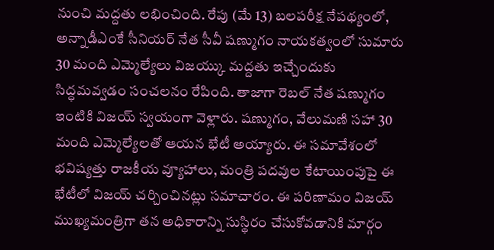నుంచి మద్దతు లభించింది. రేపు (మే 13) బలపరీక్ష నేపథ్యంలో, అన్నాడీఎంకే సీనియర్ నేత సీవీ షణ్ముగం నాయకత్వంలో సుమారు 30 మంది ఎమ్మెల్యేలు విజయ్కు మద్దతు ఇచ్చేందుకు సిద్ధమవ్వడం సంచలనం రేపింది. తాజాగా రెబల్ నేత షణ్ముగం ఇంటికి విజయ్ స్వయంగా వెళ్లారు. షణ్ముగం, వేలుమణి సహా 30 మంది ఎమ్మెల్యేలతో ఆయన భేటీ అయ్యారు. ఈ సమావేశంలో భవిష్యత్తు రాజకీయ వ్యూహాలు, మంత్రి పదవుల కేటాయింపుపై ఈ భేటీలో విజయ్ చర్చించినట్లు సమాచారం. ఈ పరిణామం విజయ్ ముఖ్యమంత్రిగా తన అధికారాన్ని సుస్థిరం చేసుకోవడానికి మార్గం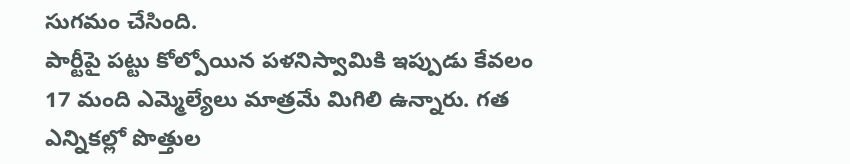సుగమం చేసింది.
పార్టీపై పట్టు కోల్పోయిన పళనిస్వామికి ఇప్పుడు కేవలం 17 మంది ఎమ్మెల్యేలు మాత్రమే మిగిలి ఉన్నారు. గత ఎన్నికల్లో పొత్తుల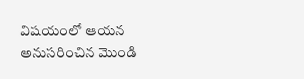విషయంలో ఆయన అనుసరించిన మొండి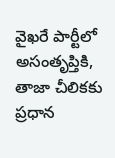వైఖరే పార్టీలో అసంతృప్తికి, తాజా చీలికకు ప్రధాన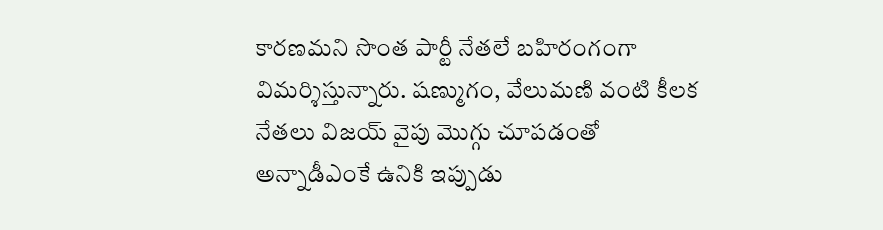కారణమని సొంత పార్టీ నేతలే బహిరంగంగా విమర్శిస్తున్నారు. షణ్ముగం, వేలుమణి వంటి కీలక నేతలు విజయ్ వైపు మొగ్గు చూపడంతో అన్నాడీఎంకే ఉనికి ఇప్పుడు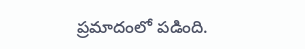ప్రమాదంలో పడింది.